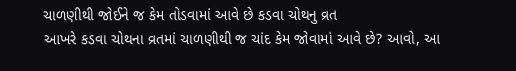ચાળણીથી જોઈને જ કેમ તોડવામાં આવે છે કડવા ચોથનુ વ્રત
આખરે કડવા ચોથના વ્રતમાં ચાળણીથી જ ચાંદ કેમ જોવામાં આવે છે? આવો, આ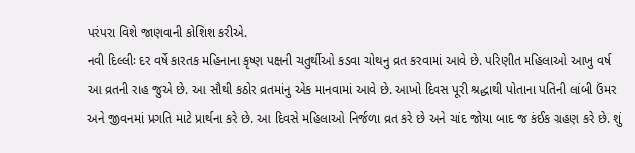પરંપરા વિશે જાણવાની કોશિશ કરીએ.
નવી દિલ્લીઃ દર વર્ષે કારતક મહિનાના કૃષ્ણ પક્ષની ચતુર્થીઓ કડવા ચોથનુ વ્રત કરવામાં આવે છે. પરિણીત મહિલાઓ આખુ વર્ષ આ વ્રતની રાહ જુએ છે. આ સૌથી કઠોર વ્રતમાંનુ એક માનવામાં આવે છે. આખો દિવસ પૂરી શ્રદ્ધાથી પોતાના પતિની લાંબી ઉંમર અને જીવનમાં પ્રગતિ માટે પ્રાર્થના કરે છે. આ દિવસે મહિલાઓ નિર્જળા વ્રત કરે છે અને ચાંદ જોયા બાદ જ કંઈક ગ્રહણ કરે છે. શું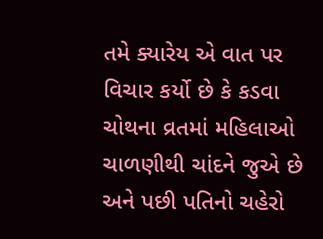તમે ક્યારેય એ વાત પર વિચાર કર્યો છે કે કડવા ચોથના વ્રતમાં મહિલાઓ ચાળણીથી ચાંદને જુએ છે અને પછી પતિનો ચહેરો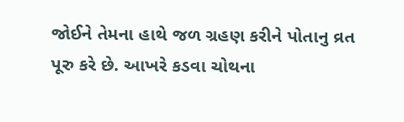જોઈને તેમના હાથે જળ ગ્રહણ કરીને પોતાનુ વ્રત પૂરુ કરે છે. આખરે કડવા ચોથના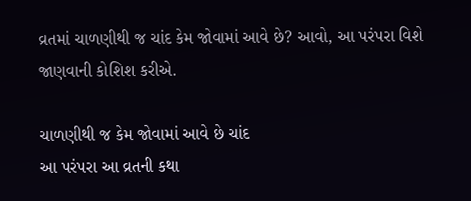વ્રતમાં ચાળણીથી જ ચાંદ કેમ જોવામાં આવે છે? આવો, આ પરંપરા વિશે જાણવાની કોશિશ કરીએ.

ચાળણીથી જ કેમ જોવામાં આવે છે ચાંદ
આ પરંપરા આ વ્રતની કથા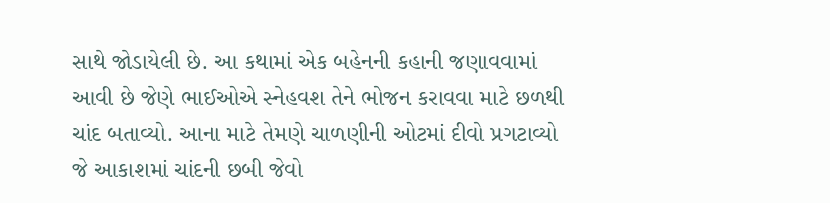સાથે જોડાયેલી છે. આ કથામાં એક બહેનની કહાની જણાવવામાં આવી છે જેણે ભાઈઓએ સ્નેહવશ તેને ભોજન કરાવવા માટે છળથી ચાંદ બતાવ્યો. આના માટે તેમણે ચાળણીની ઓટમાં દીવો પ્રગટાવ્યો જે આકાશમાં ચાંદની છબી જેવો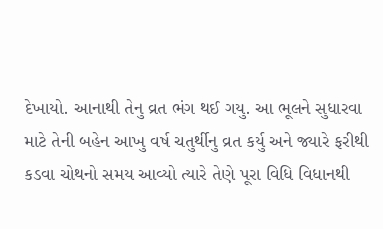દેખાયો. આનાથી તેનુ વ્રત ભંગ થઈ ગયુ. આ ભૂલને સુધારવા માટે તેની બહેન આખુ વર્ષ ચતુર્થીનુ વ્રત કર્યુ અને જ્યારે ફરીથી કડવા ચોથનો સમય આવ્યો ત્યારે તેણે પૂરા વિધિ વિધાનથી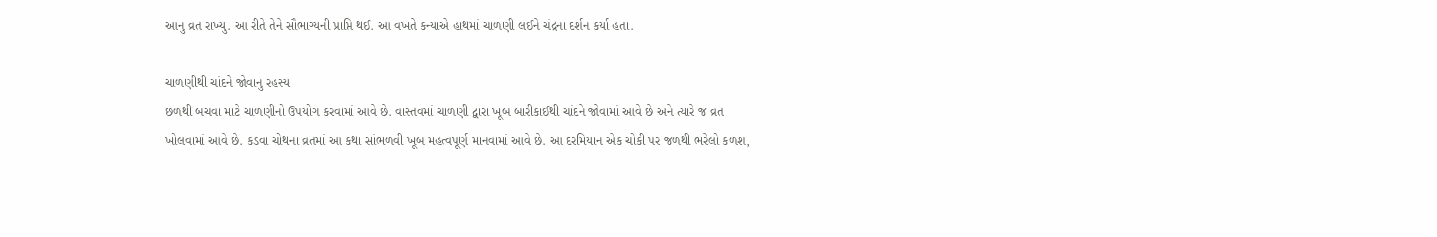આનુ વ્રત રાખ્યુ. આ રીતે તેને સૌભાગ્યની પ્રાપ્તિ થઈ. આ વખતે કન્યાએ હાથમાં ચાળણી લઈને ચંદ્રના દર્શન કર્યા હતા.

ચાળણીથી ચાંદને જોવાનુ રહસ્ય
છળથી બચવા માટે ચાળણીનો ઉપયોગ કરવામાં આવે છે. વાસ્તવમાં ચાળણી દ્વારા ખૂબ બારીકાઈથી ચાંદને જોવામાં આવે છે અને ત્યારે જ વ્રત ખોલવામાં આવે છે. કડવા ચોથના વ્રતમાં આ કથા સાંભળવી ખૂબ મહત્વપૂર્ણ માનવામાં આવે છે. આ દરમિયાન એક ચોકી પર જળથી ભરેલો કળશ,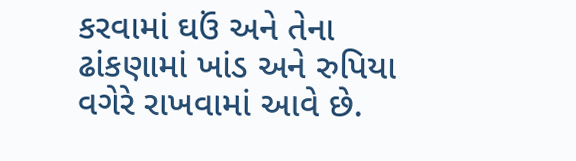કરવામાં ઘઉં અને તેના ઢાંકણામાં ખાંડ અને રુપિયા વગેરે રાખવામાં આવે છે.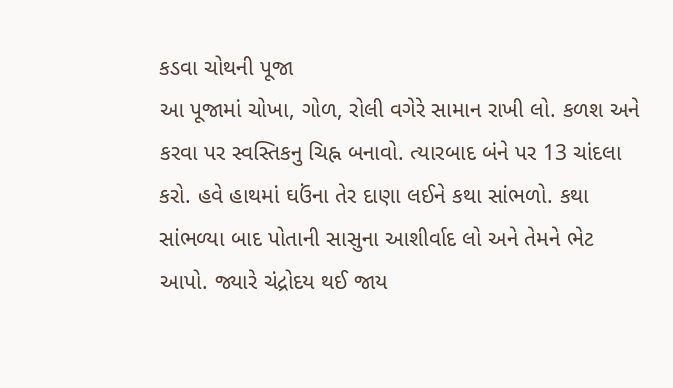કડવા ચોથની પૂજા
આ પૂજામાં ચોખા, ગોળ, રોલી વગેરે સામાન રાખી લો. કળશ અને કરવા પર સ્વસ્તિકનુ ચિહ્ન બનાવો. ત્યારબાદ બંને પર 13 ચાંદલા કરો. હવે હાથમાં ઘઉંના તેર દાણા લઈને કથા સાંભળો. કથા સાંભળ્યા બાદ પોતાની સાસુના આશીર્વાદ લો અને તેમને ભેટ આપો. જ્યારે ચંદ્રોદય થઈ જાય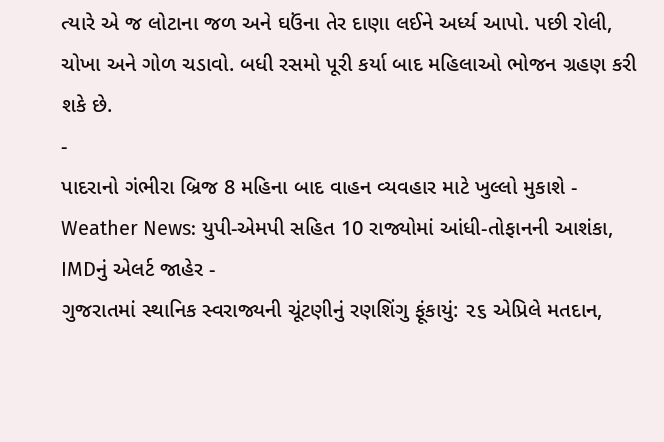ત્યારે એ જ લોટાના જળ અને ઘઉંના તેર દાણા લઈને અર્ધ્ય આપો. પછી રોલી, ચોખા અને ગોળ ચડાવો. બધી રસમો પૂરી કર્યા બાદ મહિલાઓ ભોજન ગ્રહણ કરી શકે છે.
-
પાદરાનો ગંભીરા બ્રિજ 8 મહિના બાદ વાહન વ્યવહાર માટે ખુલ્લો મુકાશે -
Weather News: યુપી-એમપી સહિત 10 રાજ્યોમાં આંધી-તોફાનની આશંકા, IMDનું એલર્ટ જાહેર -
ગુજરાતમાં સ્થાનિક સ્વરાજ્યની ચૂંટણીનું રણશિંગુ ફૂંકાયું: ૨૬ એપ્રિલે મતદાન,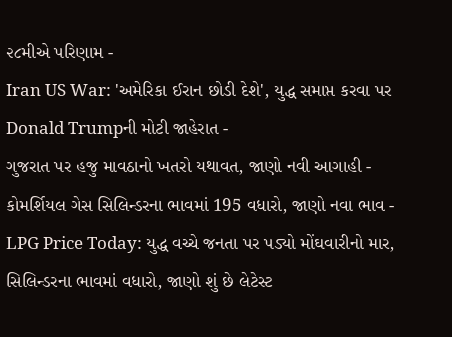૨૮મીએ પરિણામ -
Iran US War: 'અમેરિકા ઈરાન છોડી દેશે', યુદ્ધ સમાપ્ત કરવા પર Donald Trumpની મોટી જાહેરાત -
ગુજરાત પર હજુ માવઠાનો ખતરો યથાવત, જાણો નવી આગાહી -
કોમર્શિયલ ગેસ સિલિન્ડરના ભાવમાં 195 વધારો, જાણો નવા ભાવ -
LPG Price Today: યુદ્ધ વચ્ચે જનતા પર પડ્યો મોંઘવારીનો માર, સિલિન્ડરના ભાવમાં વધારો, જાણો શું છે લેટેસ્ટ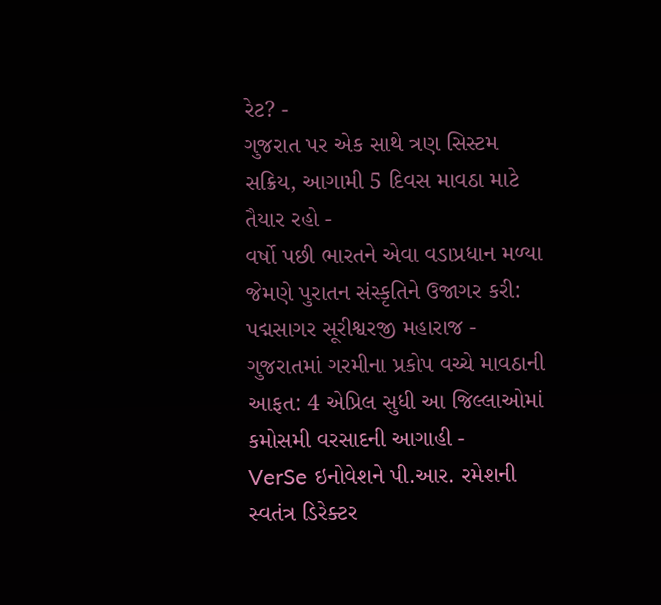રેટ? -
ગુજરાત પર એક સાથે ત્રણ સિસ્ટમ સક્રિય, આગામી 5 દિવસ માવઠા માટે તૈયાર રહો -
વર્ષો પછી ભારતને એવા વડાપ્રધાન મળ્યા જેમણે પુરાતન સંસ્કૃતિને ઉજાગર કરી: પદ્મસાગર સૂરીશ્વરજી મહારાજ -
ગુજરાતમાં ગરમીના પ્રકોપ વચ્ચે માવઠાની આફત: 4 એપ્રિલ સુધી આ જિલ્લાઓમાં કમોસમી વરસાદની આગાહી -
VerSe ઇનોવેશને પી.આર. રમેશની સ્વતંત્ર ડિરેક્ટર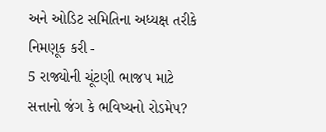અને ઓડિટ સમિતિના અધ્યક્ષ તરીકે નિમણૂક કરી -
5 રાજ્યોની ચૂંટણી ભાજપ માટે સત્તાનો જંગ કે ભવિષ્યનો રોડમેપ?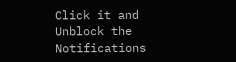Click it and Unblock the Notifications